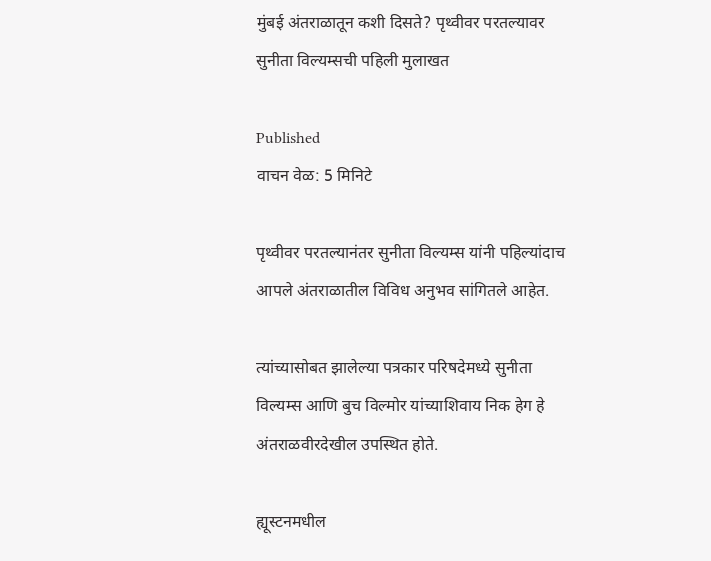मुंबई अंतराळातून कशी दिसते? पृथ्वीवर परतल्यावर सुनीता विल्यम्सची पहिली मुलाखत

Published
वाचन वेळ: 5 मिनिटे

पृथ्वीवर परतल्यानंतर सुनीता विल्यम्स यांनी पहिल्यांदाच आपले अंतराळातील विविध अनुभव सांगितले आहेत.

त्यांच्यासोबत झालेल्या पत्रकार परिषदेमध्ये सुनीता विल्यम्स आणि बुच विल्मोर यांच्याशिवाय निक हेग हे अंतराळवीरदेखील उपस्थित होते.

ह्यूस्टनमधील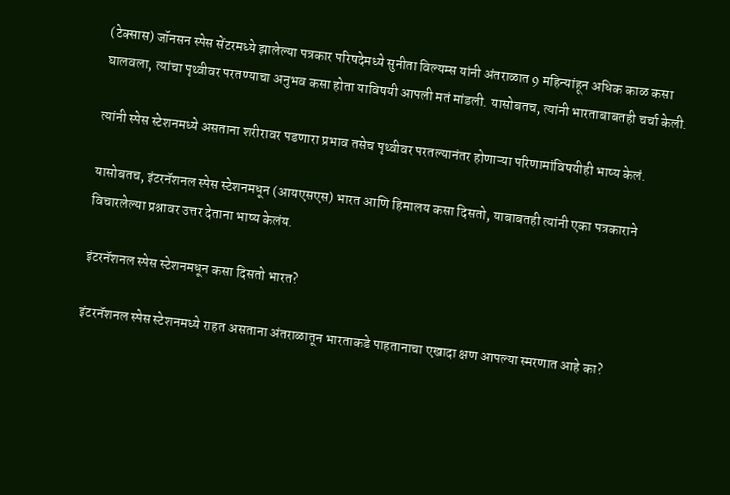(टेक्सास) जॉनसन स्पेस सेंटरमध्ये झालेल्या पत्रकार परिषदेमध्ये सुनीता विल्यम्स यांनी अंतराळात 9 महिन्यांहून अधिक काळ कसा घालवला, त्यांचा पृथ्वीवर परतण्याचा अनुभव कसा होता याविषयी आपली मतं मांडली. यासोबतच, त्यांनी भारताबाबतही चर्चा केली.

त्यांनी स्पेस स्टेशनमध्ये असताना शरीरावर पडणारा प्रभाव तसेच पृथ्वीवर परतल्यानंतर होणाऱ्या परिणामांविषयीही भाष्य केलं.

यासोबतच, इंटरनॅशनल स्पेस स्टेशनमधून (आयएसएस) भारत आणि हिमालय कसा दिसतो, याबाबतही त्यांनी एका पत्रकाराने विचारलेल्या प्रश्नावर उत्तर देताना भाष्य केलंय.

इंटरनॅशनल स्पेस स्टेशनमधून कसा दिसतो भारत?

इंटरनॅशनल स्पेस स्टेशनमध्ये राहत असताना अंतराळातून भारताकडे पाहतानाचा एखादा क्षण आपल्या स्मरणात आहे का?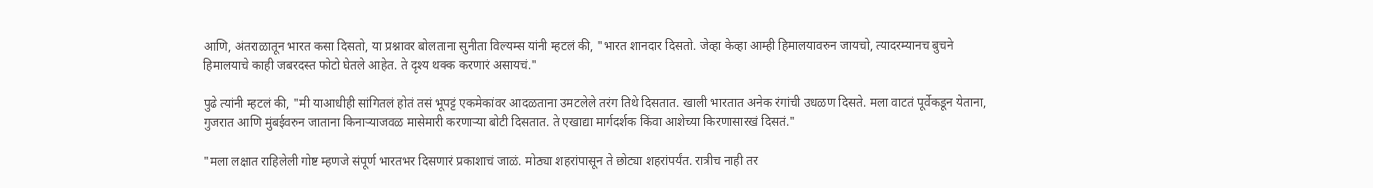आणि, अंतराळातून भारत कसा दिसतो, या प्रश्नावर बोलताना सुनीता विल्यम्स यांनी म्हटलं की, "भारत शानदार दिसतो. जेव्हा केव्हा आम्ही हिमालयावरुन जायचो, त्यादरम्यानच बुचने हिमालयाचे काही जबरदस्त फोटो घेतले आहेत. ते दृश्य थक्क करणारं असायचं."

पुढे त्यांनी म्हटलं की, "मी याआधीही सांगितलं होतं तसं भूपट्टं एकमेकांवर आदळताना उमटलेले तरंग तिथे दिसतात. खाली भारतात अनेक रंगांची उधळण दिसते. मला वाटतं पूर्वेकडून येताना, गुजरात आणि मुंबईवरुन जाताना किनाऱ्याजवळ मासेमारी करणाऱ्या बोटी दिसतात. ते एखाद्या मार्गदर्शक किंवा आशेच्या किरणासारखं दिसतं."

"मला लक्षात राहिलेली गोष्ट म्हणजे संपूर्ण भारतभर दिसणारं प्रकाशाचं जाळं. मोठ्या शहरांपासून ते छोट्या शहरांपर्यंत. रात्रीच नाही तर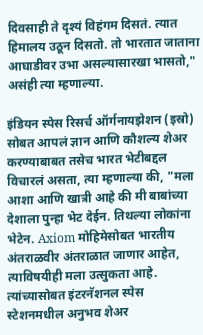दिवसाही ते दृश्यं विहंगम दिसतं. त्यात हिमालय उठून दिसतो. तो भारतात जाताना आघाडीवर उभा असल्यासारखा भासतो," असंही त्या म्हणाल्या.

इंडियन स्पेस रिसर्च ऑर्गनायझेशन (इस्रो) सोबत आपलं ज्ञान आणि कौशल्य शेअर करण्याबाबत तसेच भारत भेटीबद्दल विचारलं असता, त्या म्हणाल्या की, "मला आशा आणि खात्री आहे की मी बाबांच्या देशाला पुन्हा भेट देईन. तिथल्या लोकांना भेटेन. Axiom मोहिमेसोबत भारतीय अंतराळवीर अंतराळात जाणार आहेत, त्याविषयीही मला उत्सुकता आहे. त्यांच्यासोबत इंटरनॅशनल स्पेस स्टेशनमधील अनुभव शेअर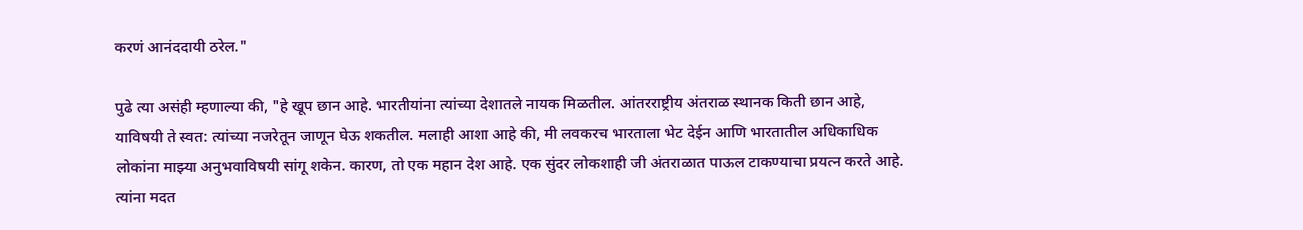करणं आनंददायी ठरेल."

पुढे त्या असंही म्हणाल्या की, "हे खूप छान आहे. भारतीयांना त्यांच्या देशातले नायक मिळतील. आंतरराष्ट्रीय अंतराळ स्थानक किती छान आहे, याविषयी ते स्वत: त्यांच्या नजरेतून जाणून घेऊ शकतील. मलाही आशा आहे की, मी लवकरच भारताला भेट देईन आणि भारतातील अधिकाधिक लोकांना माझ्या अनुभवाविषयी सांगू शकेन. कारण, तो एक महान देश आहे. एक सुंदर लोकशाही जी अंतराळात पाऊल टाकण्याचा प्रयत्न करते आहे. त्यांना मदत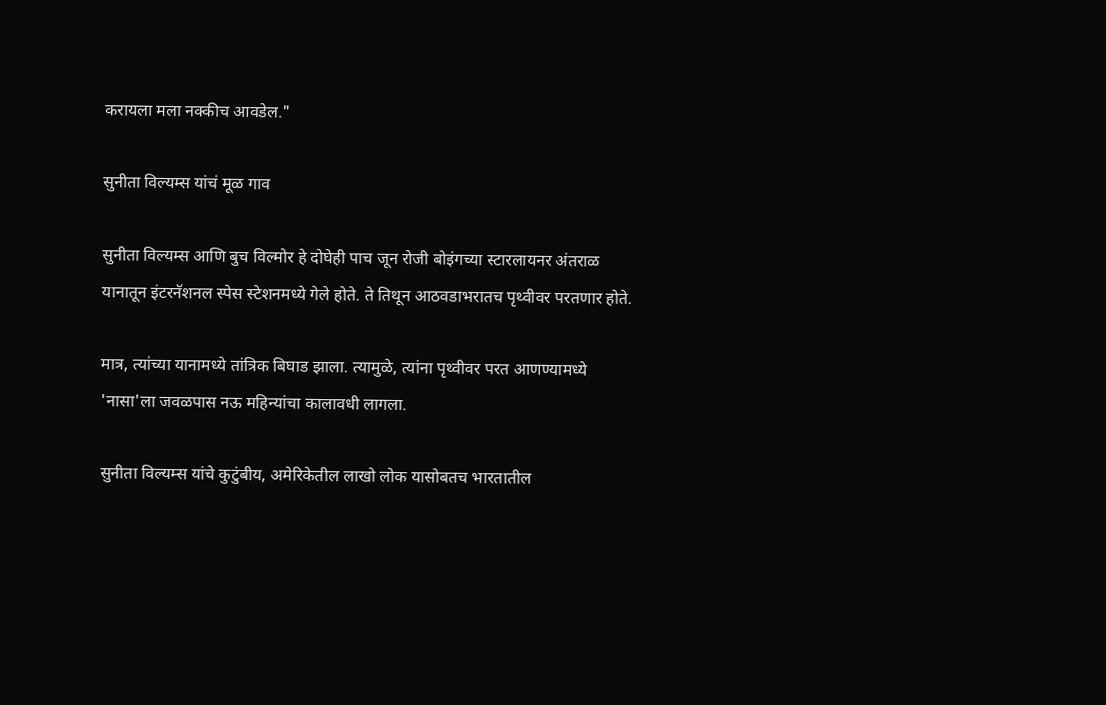करायला मला नक्कीच आवडेल."

सुनीता विल्यम्स यांचं मूळ गाव

सुनीता विल्यम्स आणि बुच विल्मोर हे दोघेही पाच जून रोजी बोइंगच्या स्टारलायनर अंतराळ यानातून इंटरनॅशनल स्पेस स्टेशनमध्ये गेले होते. ते तिथून आठवडाभरातच पृथ्वीवर परतणार होते.

मात्र, त्यांच्या यानामध्ये तांत्रिक बिघाड झाला. त्यामुळे, त्यांना पृथ्वीवर परत आणण्यामध्ये 'नासा'ला जवळपास नऊ महिन्यांचा कालावधी लागला.

सुनीता विल्यम्स यांचे कुटुंबीय, अमेरिकेतील लाखो लोक यासोबतच भारतातील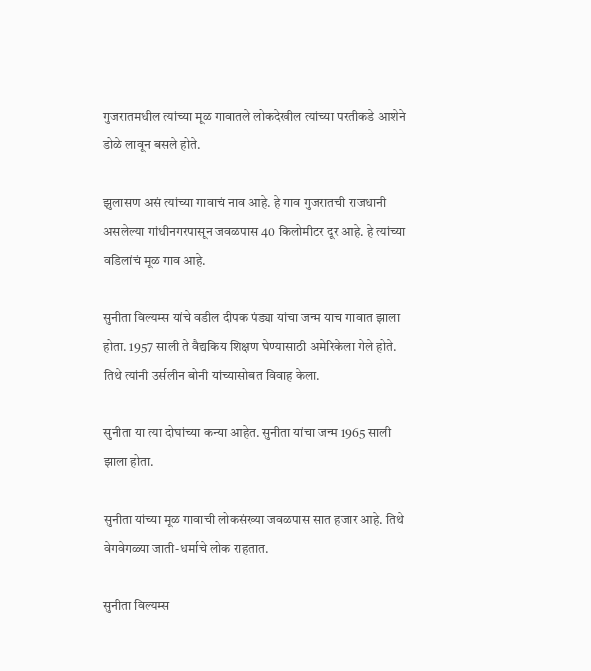गुजरातमधील त्यांच्या मूळ गावातले लोकदेखील त्यांच्या परतीकडे आशेने डोळे लावून बसले होते.

झुलासण असं त्यांच्या गावाचं नाव आहे. हे गाव गुजरातची राजधानी असलेल्या गांधीनगरपासून जवळपास 40 किलोमीटर दूर आहे. हे त्यांच्या वडिलांचं मूळ गाव आहे.

सुनीता विल्यम्स यांचे वडील दीपक पंड्या यांचा जन्म याच गावात झाला होता. 1957 साली ते वैद्यकिय शिक्षण घेण्यासाठी अमेरिकेला गेले होते. तिथे त्यांनी उर्सलीन बोनी यांच्यासोबत विवाह केला.

सुनीता या त्या दोघांच्या कन्या आहेत. सुनीता यांचा जन्म 1965 साली झाला होता.

सुनीता यांच्या मूळ गावाची लोकसंख्या जवळपास सात हजार आहे. तिथे वेगवेगळ्या जाती-धर्माचे लोक राहतात.

सुनीता विल्यम्स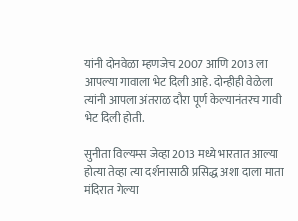यांनी दोनवेळा म्हणजेच 2007 आणि 2013 ला आपल्या गावाला भेट दिली आहे. दोन्हीही वेळेला त्यांनी आपला अंतराळ दौरा पूर्ण केल्यानंतरच गावी भेट दिली होती.

सुनीता विल्यम्स जेव्हा 2013 मध्ये भारतात आल्या होत्या तेव्हा त्या दर्शनासाठी प्रसिद्ध अशा दाला माता मंदिरात गेल्या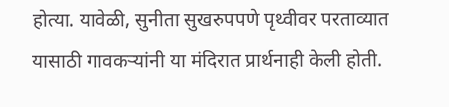होत्या. यावेळी, सुनीता सुखरुपपणे पृथ्वीवर परताव्यात यासाठी गावकऱ्यांनी या मंदिरात प्रार्थनाही केली होती.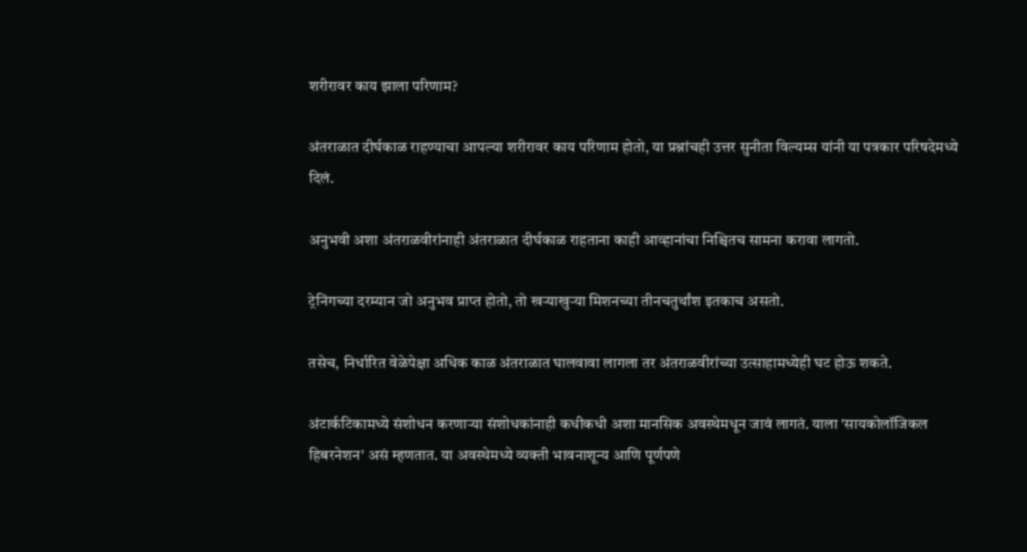शरीरावर काय झाला परिणाम?

अंतराळात दीर्घकाळ राहण्याचा आपल्या शरीरावर काय परिणाम होतो, या प्रश्नांचही उत्तर सुनीता विल्यम्स यांनी या पत्रकार परिषदेमध्ये दिलं.

अनुभवी अशा अंतराळवीरांनाही अंतराळात दीर्घकाळ राहताना काही आव्हानांचा निश्चितच सामना करावा लागतो.

ट्रेनिंगच्या दरम्यान जो अनुभव प्राप्त होतो, तो खऱ्याखुऱ्या मिशनच्या तीनचतुर्थांश इतकाच असतो.

तसेच, निर्धारित वेळेपेक्षा अधिक काळ अंतराळात घालवावा लागला तर अंतराळवीरांच्या उत्साहामध्येही घट होऊ शकते.

अंटार्कटिकामध्ये संशोधन करणाऱ्या संशोधकांनाही कधीकधी अशा मानसिक अवस्थेमधून जावं लागतं. याला 'सायकोलॉजिकल हिबरनेशन' असं म्हणतात. या अवस्थेमध्ये व्यक्ती भावनाशून्य आणि पूर्णपणे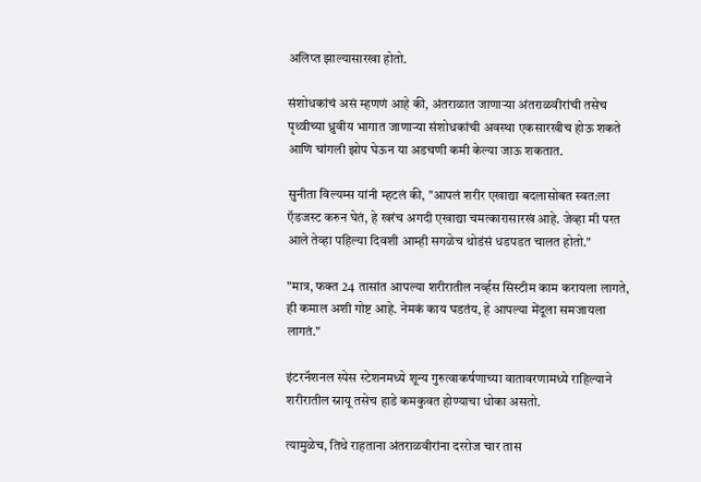अलिप्त झाल्यासारखा होतो.

संशोधकांचं असं म्हणणं आहे की, अंतराळात जाणाऱ्या अंतराळवीरांची तसेच पृथ्वीच्या ध्रुवीय भागात जाणाऱ्या संशोधकांची अवस्था एकसारखीच होऊ शकते आणि चांगली झोप घेऊन या अडचणी कमी केल्या जाऊ शकतात.

सुनीता विल्यम्स यांनी म्हटलं की, "आपलं शरीर एखाद्या बदलासोबत स्वत:ला ऍडजस्ट करुन घेतं, हे खरंच अगदी एखाद्या चमत्कारासारखं आहे. जेव्हा मी परत आले तेव्हा पहिल्या दिवशी आम्ही सगळेच थोडंसं धडपडत चालत होतो."

"मात्र, फक्त 24 तासांत आपल्या शरीरातील नर्व्हस सिस्टीम काम करायला लागते, ही कमाल अशी गोष्ट आहे. नेमकं काय घडतंय, हे आपल्या मेंदूला समजायला लागतं."

इंटरनॅशनल स्पेस स्टेशनमध्ये शून्य गुरुत्वाकर्षणाच्या वातावरणामध्ये राहिल्याने शरीरातील स्नायू तसेच हाडे कमकुवत होण्याचा धोका असतो.

त्यामुळेच, तिथे राहताना अंतराळवीरांना दररोज चार तास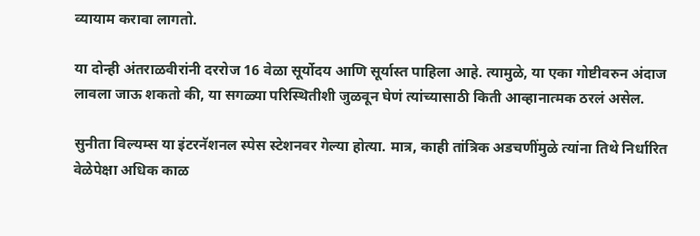व्यायाम करावा लागतो.

या दोन्ही अंतराळवीरांनी दररोज 16 वेळा सूर्योदय आणि सूर्यास्त पाहिला आहे. त्यामुळे, या एका गोष्टीवरुन अंदाज लावला जाऊ शकतो की, या सगळ्या परिस्थितीशी जुळवून घेणं त्यांच्यासाठी किती आव्हानात्मक ठरलं असेल.

सुनीता विल्यम्स या इंटरनॅशनल स्पेस स्टेशनवर गेल्या होत्या. मात्र, काही तांत्रिक अडचणींमुळे त्यांना तिथे निर्धारित वेळेपेक्षा अधिक काळ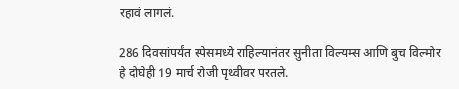रहावं लागलं.

286 दिवसांपर्यंत स्पेसमध्ये राहिल्यानंतर सुनीता विल्यम्स आणि बुच विल्मोर हे दोघेही 19 मार्च रोजी पृथ्वीवर परतले.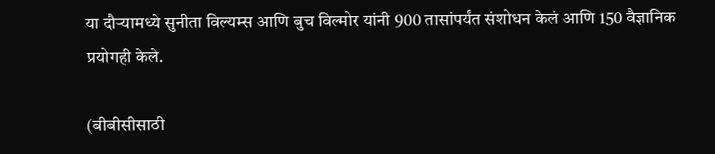या दौऱ्यामध्ये सुनीता विल्यम्स आणि बुच विल्मोर यांनी 900 तासांपर्यंत संशोधन केलं आणि 150 वैज्ञानिक प्रयोगही केले.

(बीबीसीसाठी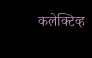कलेक्टिव्ह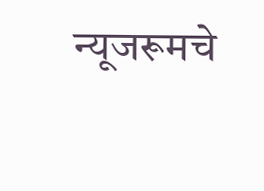न्यूजरूमचे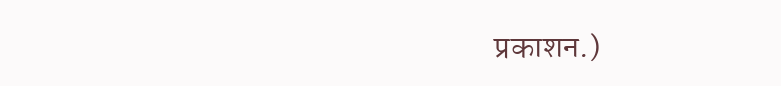प्रकाशन.)